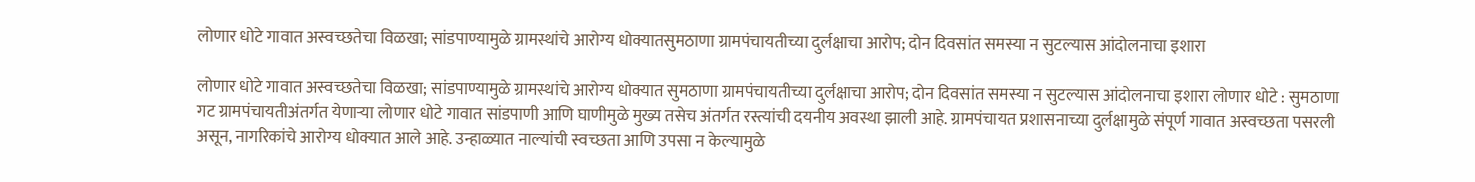लोणार धोटे गावात अस्वच्छतेचा विळखा; सांडपाण्यामुळे ग्रामस्थांचे आरोग्य धोक्यातसुमठाणा ग्रामपंचायतीच्या दुर्लक्षाचा आरोप; दोन दिवसांत समस्या न सुटल्यास आंदोलनाचा इशारा

लोणार धोटे गावात अस्वच्छतेचा विळखा; सांडपाण्यामुळे ग्रामस्थांचे आरोग्य धोक्यात सुमठाणा ग्रामपंचायतीच्या दुर्लक्षाचा आरोप; दोन दिवसांत समस्या न सुटल्यास आंदोलनाचा इशारा लोणार धोटे : सुमठाणा गट ग्रामपंचायतीअंतर्गत येणाऱ्या लोणार धोटे गावात सांडपाणी आणि घाणीमुळे मुख्य तसेच अंतर्गत रस्त्यांची दयनीय अवस्था झाली आहे. ग्रामपंचायत प्रशासनाच्या दुर्लक्षामुळे संपूर्ण गावात अस्वच्छता पसरली असून, नागरिकांचे आरोग्य धोक्यात आले आहे. उन्हाळ्यात नाल्यांची स्वच्छता आणि उपसा न केल्यामुळे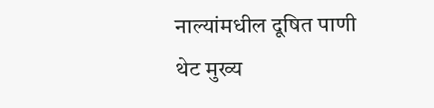नाल्यांमधील दूषित पाणी थेट मुख्य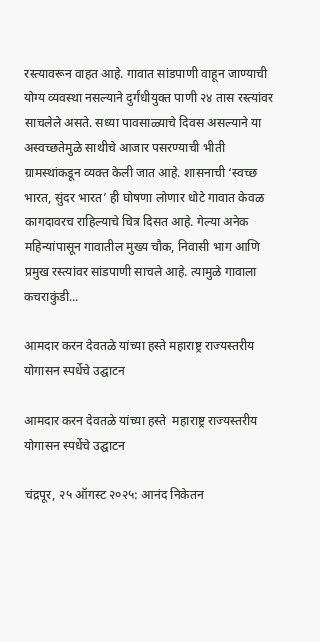रस्त्यावरून वाहत आहे. गावात सांडपाणी वाहून जाण्याची योग्य व्यवस्था नसल्याने दुर्गंधीयुक्त पाणी २४ तास रस्त्यांवर साचलेले असते. सध्या पावसाळ्याचे दिवस असल्याने या अस्वच्छतेमुळे साथीचे आजार पसरण्याची भीती ग्रामस्थांकडून व्यक्त केली जात आहे. शासनाची ‘स्वच्छ भारत, सुंदर भारत’ ही घोषणा लोणार धोटे गावात केवळ कागदावरच राहिल्याचे चित्र दिसत आहे. गेल्या अनेक महिन्यांपासून गावातील मुख्य चौक, निवासी भाग आणि प्रमुख रस्त्यांवर सांडपाणी साचले आहे. त्यामुळे गावाला कचराकुंडी...

आमदार करन देवतळे यांच्या हस्ते महाराष्ट्र राज्यस्तरीय योगासन स्पर्धेचे उद्घाटन

आमदार करन देवतळे यांच्या हस्ते  महाराष्ट्र राज्यस्तरीय योगासन स्पर्धेचे उद्घाटन

चंद्रपूर, २५ ऑगस्ट २०२५: आनंद निकेतन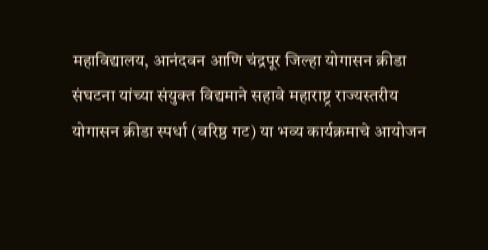महाविद्यालय, आनंदवन आणि चंद्रपूर जिल्हा योगासन क्रीडा संघटना यांच्या संयुक्त विद्यमाने सहावे महाराष्ट्र राज्यस्तरीय योगासन क्रीडा स्पर्धा (वरिष्ठ गट) या भव्य कार्यक्रमाचे आयोजन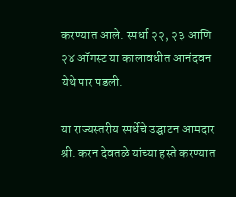करण्यात आले. स्पर्धा २२, २३ आणि २४ ऑगस्ट या कालावधीत आनंदवन येथे पार पडली.

या राज्यस्तरीय स्पर्धेचे उद्घाटन आमदार श्री. करन देवतळे यांच्या हस्ते करण्यात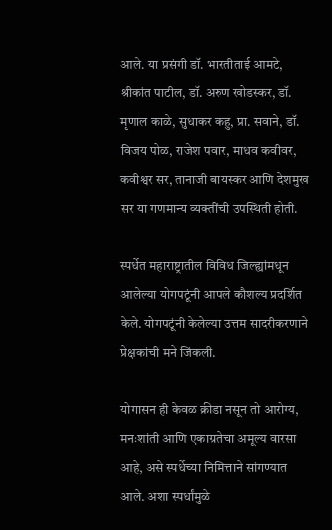आले. या प्रसंगी डॉ. भारतीताई आमटे, श्रीकांत पाटील, डॉ. अरुण खोडस्कर, डॉ. मृणाल काळे, सुधाकर कहु, प्रा. सवाने, डॉ. विजय पोळ, राजेश पवार, माधव कवीवर, कवीश्वर सर, तानाजी बायस्कर आणि देशमुख सर या गणमान्य व्यक्तींची उपस्थिती होती.

स्पर्धेत महाराष्ट्रातील विविध जिल्ह्यांमधून आलेल्या योगपटूंनी आपले कौशल्य प्रदर्शित केले. योगपटूंनी केलेल्या उत्तम सादरीकरणाने प्रेक्षकांची मने जिंकली.

योगासन ही केवळ क्रीडा नसून तो आरोग्य, मनःशांती आणि एकाग्रतेचा अमूल्य वारसा आहे, असे स्पर्धेच्या निमित्ताने सांगण्यात आले. अशा स्पर्धांमुळे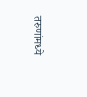तरुणांमध्ये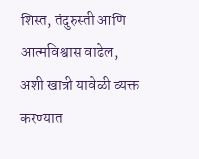शिस्त, तंदुरुस्ती आणि आत्मविश्वास वाढेल, अशी खात्री यावेळी व्यक्त करण्यात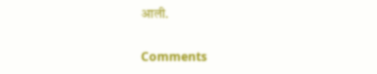आली.

Comments